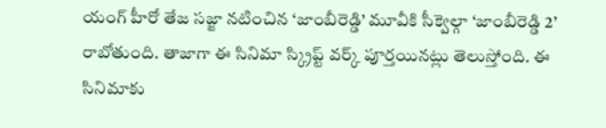యంగ్ హీరో తేజ సజ్జా నటించిన ‘జాంబీరెడ్డి’ మూవీకి సీక్వెల్గా ‘జాంబీరెడ్డి 2’ రాబోతుంది. తాజాగా ఈ సినిమా స్క్రిప్ట్ వర్క్ పూర్తయినట్లు తెలుస్తోంది. ఈ సినిమాకు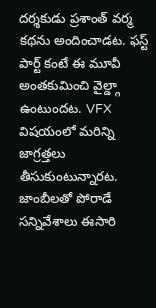దర్శకుడు ప్రశాంత్ వర్మ కథను అందించాడట. ఫస్ట్ పార్ట్ కంటే ఈ మూవీ అంతకుమించి వైల్డ్గా ఉంటుందట. VFX విషయంలో మరిన్ని జాగ్రత్తలు తీసుకుంటున్నారట. జాంబీలతో పోరాడే సన్నివేశాలు ఈసారి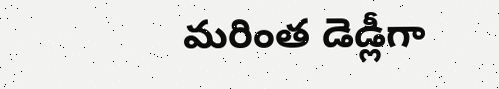మరింత డెడ్లీగా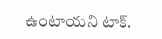ఉంటాయని టాక్.